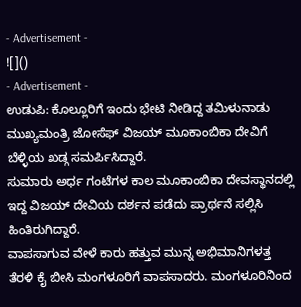- Advertisement -
![]()
- Advertisement -
ಉಡುಪಿ: ಕೊಲ್ಲೂರಿಗೆ ಇಂದು ಭೇಟಿ ನೀಡಿದ್ದ ತಮಿಳುನಾಡು ಮುಖ್ಯಮಂತ್ರಿ ಜೋಸೆಫ್ ವಿಜಯ್ ಮೂಕಾಂಬಿಕಾ ದೇವಿಗೆ ಬೆಳ್ಳಿಯ ಖಡ್ಗ ಸಮರ್ಪಿಸಿದ್ದಾರೆ.
ಸುಮಾರು ಅರ್ಧ ಗಂಟೆಗಳ ಕಾಲ ಮೂಕಾಂಬಿಕಾ ದೇವಸ್ಥಾನದಲ್ಲಿ ಇದ್ದ ವಿಜಯ್ ದೇವಿಯ ದರ್ಶನ ಪಡೆದು ಪ್ರಾರ್ಥನೆ ಸಲ್ಲಿಸಿ ಹಿಂತಿರುಗಿದ್ದಾರೆ.
ವಾಪಸಾಗುವ ವೇಳೆ ಕಾರು ಹತ್ತುವ ಮುನ್ನ ಅಭಿಮಾನಿಗಳತ್ತ ತೆರಳಿ ಕೈ ಬೀಸಿ ಮಂಗಳೂರಿಗೆ ವಾಪಸಾದರು. ಮಂಗಳೂರಿನಿಂದ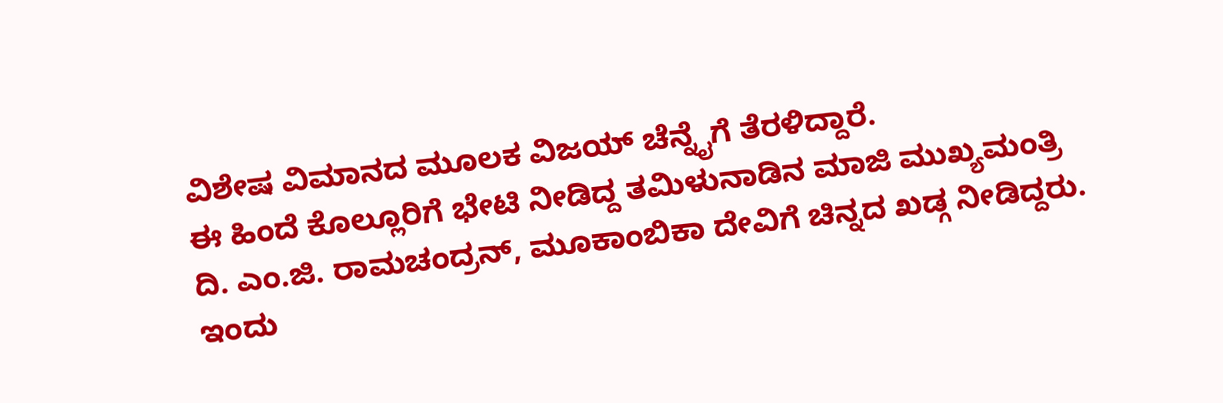ವಿಶೇಷ ವಿಮಾನದ ಮೂಲಕ ವಿಜಯ್ ಚೆನ್ನೈಗೆ ತೆರಳಿದ್ದಾರೆ.
ಈ ಹಿಂದೆ ಕೊಲ್ಲೂರಿಗೆ ಭೇಟಿ ನೀಡಿದ್ದ ತಮಿಳುನಾಡಿನ ಮಾಜಿ ಮುಖ್ಯಮಂತ್ರಿ ದಿ. ಎಂ.ಜಿ. ರಾಮಚಂದ್ರನ್, ಮೂಕಾಂಬಿಕಾ ದೇವಿಗೆ ಚಿನ್ನದ ಖಡ್ಗ ನೀಡಿದ್ದರು. ಇಂದು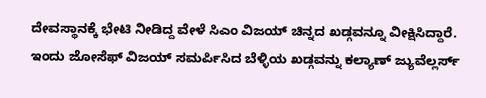ದೇವಸ್ಥಾನಕ್ಕೆ ಭೇಟಿ ನೀಡಿದ್ದ ವೇಳೆ ಸಿಎಂ ವಿಜಯ್ ಚಿನ್ನದ ಖಡ್ಗವನ್ನೂ ವೀಕ್ಷಿಸಿದ್ದಾರೆ.
ಇಂದು ಜೋಸೆಫ್ ವಿಜಯ್ ಸಮರ್ಪಿಸಿದ ಬೆಳ್ಳಿಯ ಖಡ್ಗವನ್ನು ಕಲ್ಯಾಣ್ ಜ್ಯುವೆಲ್ಲರ್ಸ್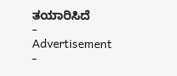ತಯಾರಿಸಿದೆ
- Advertisement -